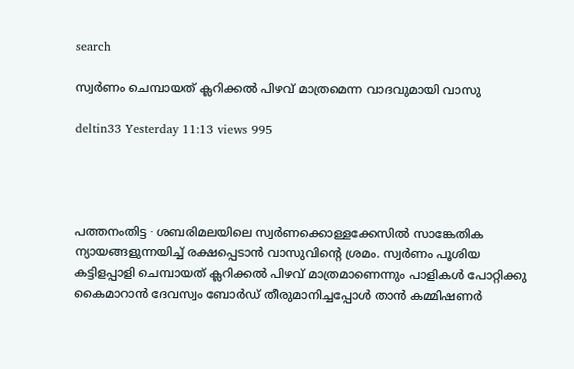search

സ്വർണം ചെമ്പായത് ക്ലറിക്കൽ പിഴവ് മാത്രമെന്ന വാദവുമായി വാസു

deltin33 Yesterday 11:13 views 995




പത്തനംതിട്ട ∙ ശബരിമലയിലെ സ്വർണക്കൊള്ളക്കേസിൽ സാങ്കേതിക ന്യായങ്ങളുന്നയിച്ച് രക്ഷപ്പെടാൻ വാസുവിന്റെ ശ്രമം. സ്വർണം പൂശിയ കട്ടിളപ്പാളി ചെമ്പായത് ക്ലറിക്കൽ പിഴവ് മാത്രമാണെന്നും പാളികൾ പോറ്റിക്കു കൈമാറാൻ ദേവസ്വം ബോർഡ് തീരുമാനിച്ചപ്പോൾ താൻ കമ്മിഷണർ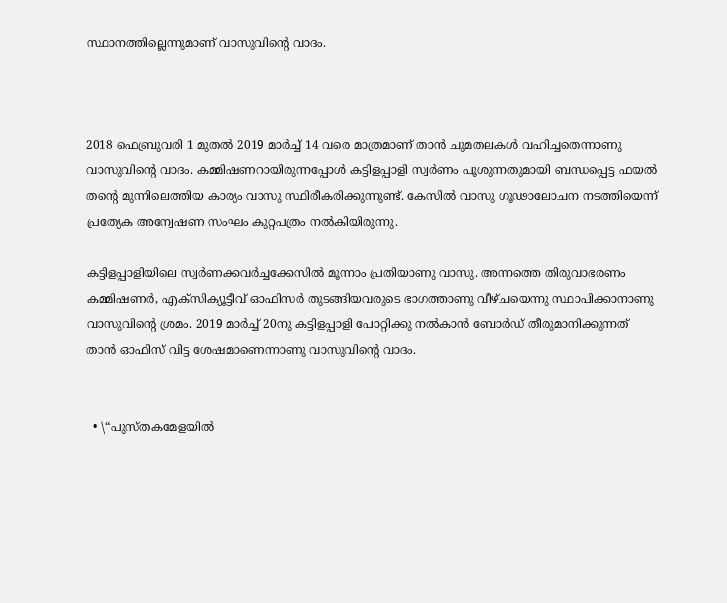സ്ഥാനത്തില്ലെന്നുമാണ് വാസുവിന്റെ വാദം.



2018 ഫെബ്രുവരി 1 മുതൽ 2019 മാർച്ച് 14 വരെ മാത്രമാണ് താൻ ചുമതലകൾ വഹിച്ചതെന്നാണു വാസുവിന്റെ വാദം. കമ്മിഷണറായിരുന്നപ്പോൾ കട്ടിളപ്പാളി സ്വർണം പൂശുന്നതുമായി ബന്ധപ്പെട്ട ഫയൽ തന്റെ മുന്നിലെത്തിയ കാര്യം വാസു സ്ഥിരീകരിക്കുന്നുണ്ട്. കേസിൽ വാസു ഗൂഢാലോചന നടത്തിയെന്ന് പ്രത്യേക അന്വേഷണ സംഘം കുറ്റപത്രം നൽകിയിരുന്നു.

കട്ടിളപ്പാളിയിലെ സ്വർണക്കവർച്ചക്കേസിൽ മൂന്നാം പ്രതിയാണു വാസു. അന്നത്തെ തിരുവാഭരണം കമ്മിഷണർ, എക്സിക്യൂട്ടീവ് ഓഫിസർ തുടങ്ങിയവരുടെ ഭാഗത്താണു വീഴ്ചയെന്നു സ്ഥാപിക്കാനാണു വാസുവിന്റെ ശ്രമം. 2019 മാർച്ച് 20നു കട്ടിളപ്പാളി പോറ്റിക്കു നൽകാൻ ബോർഡ് തീരുമാനിക്കുന്നത് താൻ ഓഫിസ് വിട്ട ശേഷമാണെന്നാണു വാസുവിന്റെ വാദം.


  • \“പുസ്തകമേളയിൽ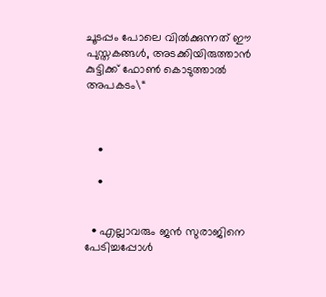ചൂടപ്പം പോലെ വിൽക്കുന്നത് ഈ പുസ്തകങ്ങൾ, അടക്കിയിരുത്താൻ കുട്ടിക്ക് ഫോൺ കൊടുത്താൽ അപകടം\“



    •

    •


  • എല്ലാവരും ജൻ സുരാജിനെ പേടിച്ചപ്പോൾ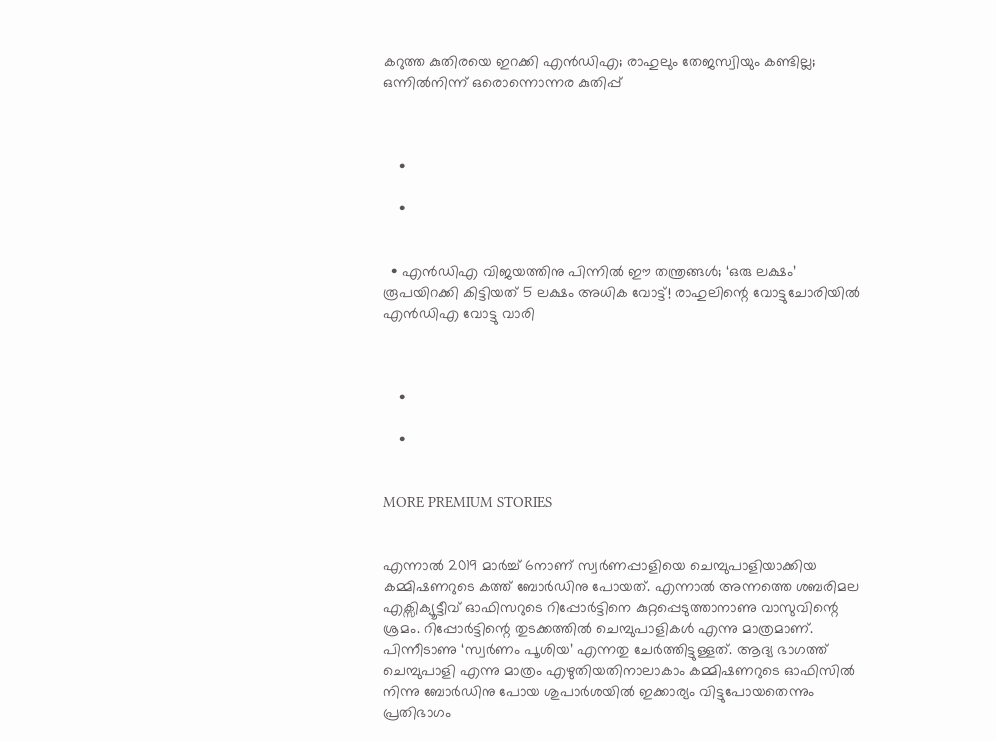കറുത്ത കുതിരയെ ഇറക്കി എൻഡിഎ; രാഹുലും തേജസ്വിയും കണ്ടില്ല; ഒന്നില്‍നിന്ന് ഒരൊന്നൊന്നര കുതിപ്പ്



    •

    •


  • എൻഡിഎ വിജയത്തിനു പിന്നിൽ ഈ തന്ത്രങ്ങൾ; ‘ഒരു ലക്ഷം’ രൂപയിറക്കി കിട്ടിയത് 5 ലക്ഷം അധിക വോട്ട്! രാഹുലിന്റെ വോട്ടുചോരിയിൽ എന്‍ഡിഎ വോട്ടു വാരി



    •

    •


MORE PREMIUM STORIES


എന്നാൽ 2019 മാർച്ച് 6നാണ് സ്വർണപ്പാളിയെ ചെമ്പുപാളിയാക്കിയ കമ്മിഷണറുടെ കത്ത് ബോർഡിനു പോയത്. എന്നാൽ അന്നത്തെ ശബരിമല എക്സിക്യൂട്ടീവ് ഓഫിസറുടെ റിപ്പോർട്ടിനെ കുറ്റപ്പെടുത്താനാണു വാസുവിന്റെ ശ്രമം. റിപ്പോർട്ടിന്റെ തുടക്കത്തിൽ ചെമ്പുപാളികൾ എന്നു മാത്രമാണ്. പിന്നീടാണു ‘സ്വർണം പൂശിയ’ എന്നതു ചേർത്തിട്ടുള്ളത്. ആദ്യ ഭാഗത്ത് ചെമ്പുപാളി എന്നു മാത്രം എഴുതിയതിനാലാകാം കമ്മിഷണറുടെ ഓഫിസിൽ നിന്നു ബോർഡിനു പോയ ശുപാർശയിൽ ഇക്കാര്യം വിട്ടുപോയതെന്നും പ്രതിഭാഗം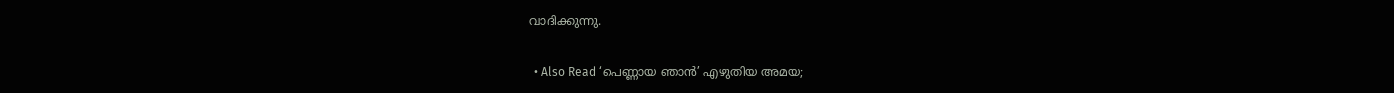വാദിക്കുന്നു.

  • Also Read ‘പെണ്ണായ ഞാൻ’ എഴുതിയ അമയ;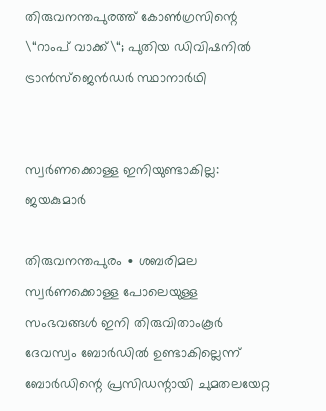തിരുവനന്തപുരത്ത് കോൺഗ്രസിന്റെ \“റാംപ് വാക്ക്\“; പുതിയ ഡിവിഷനിൽ ട്രാൻസ്ജെൻഡർ സ്ഥാനാർഥി ‌


സ്വർണക്കൊള്ള ഇനിയുണ്ടാകില്ല: ജയകുമാർ

തിരുവനന്തപുരം ∙ ശബരിമല സ്വർണക്കൊള്ള പോലെയുള്ള സംഭവങ്ങൾ ഇനി തിരുവിതാംകൂർ ദേവസ്വം ബോർ‍ഡിൽ ഉണ്ടാകില്ലെന്ന് ബോർഡിന്റെ പ്രസിഡന്റായി ചുമതലയേറ്റ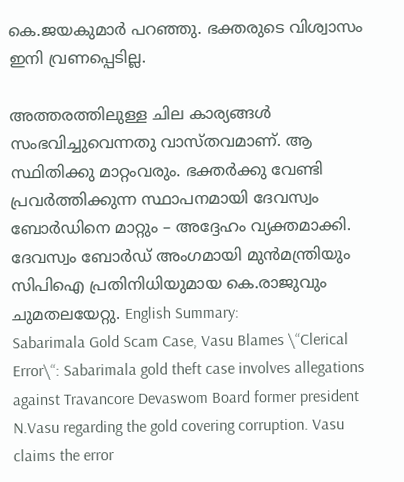കെ.ജയകുമാർ പറഞ്ഞു. ഭക്തരുടെ വിശ്വാസം ഇനി വ്രണപ്പെടില്ല.

അത്തരത്തിലുള്ള ചില കാര്യങ്ങൾ സംഭവിച്ചുവെന്നതു വാസ്തവമാണ്. ആ സ്ഥിതിക്കു മാറ്റംവരും. ഭക്തർക്കു വേണ്ടി പ്രവർത്തിക്കുന്ന സ്ഥാപനമായി ദേവസ്വം ബോർഡിനെ മാറ്റും – അദ്ദേഹം വ്യക്തമാക്കി. ദേവസ്വം ബോർഡ് അംഗമായി മുൻമന്ത്രിയും സിപിഐ പ്രതിനിധിയുമായ കെ.രാജുവും ചുമതലയേറ്റു. English Summary:
Sabarimala Gold Scam Case, Vasu Blames \“Clerical Error\“: Sabarimala gold theft case involves allegations against Travancore Devaswom Board former president N.Vasu regarding the gold covering corruption. Vasu claims the error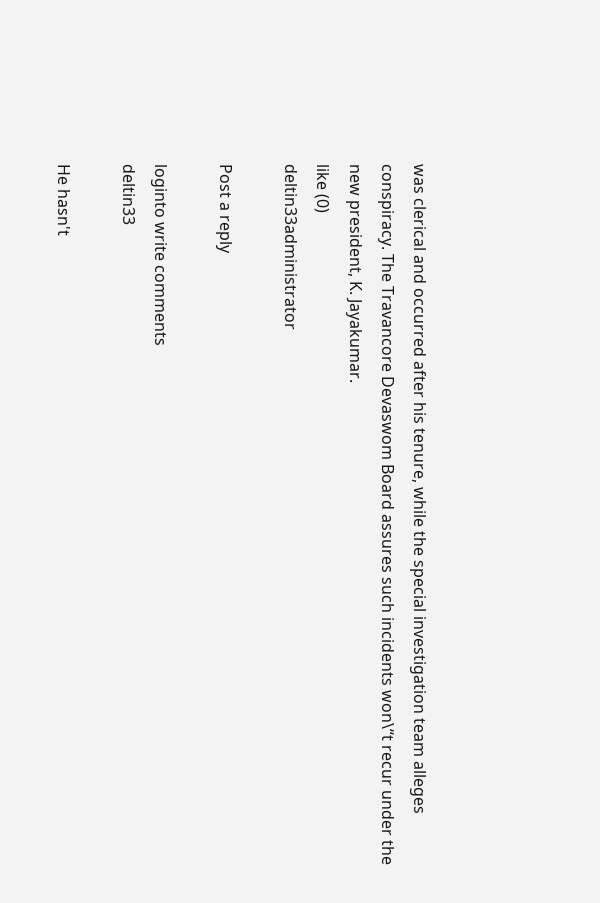was clerical and occurred after his tenure, while the special investigation team alleges conspiracy. The Travancore Devaswom Board assures such incidents won\“t recur under the new president, K. Jayakumar.
like (0)
deltin33administrator

Post a reply

loginto write comments
deltin33

He hasn't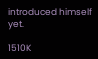introduced himself yet.

1510K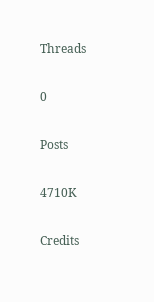Threads

0

Posts

4710K

Credits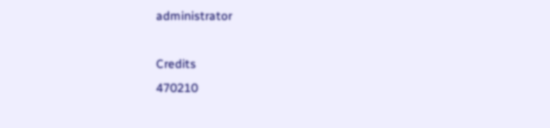administrator

Credits
470210